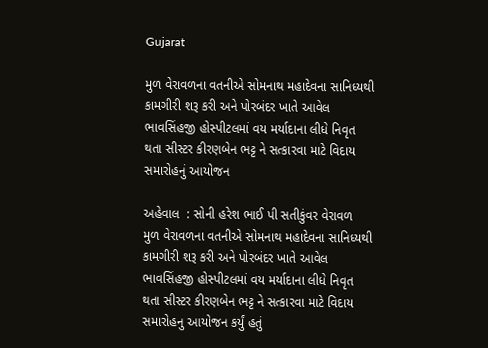Gujarat

મુળ વેરાવળના વતનીએ સોમનાથ મહાદેવના સાનિધ્યથી કામગીરી શરૂ કરી અને પોરબંદર ખાતે આવેલ ભાવસિંહજી હોસ્પીટલમાં વય મર્યાદાના લીધે નિવૃત થતા સીસ્ટર કીરણબેન ભટ્ટ ને સત્કારવા માટે વિદાય સમારોહનું આયોજન

અહેવાલ  : સોની હરેશ ભાઈ પી સતીકુંવર વેરાવળ
મુળ વેરાવળના વતનીએ સોમનાથ મહાદેવના સાનિધ્યથી કામગીરી શરૂ કરી અને પોરબંદર ખાતે આવેલ ભાવસિંહજી હોસ્પીટલમાં વય મર્યાદાના લીધે નિવૃત થતા સીસ્ટર કીરણબેન ભટ્ટ ને સત્કારવા માટે વિદાય સમારોહનુ આયોજન કર્યું હતું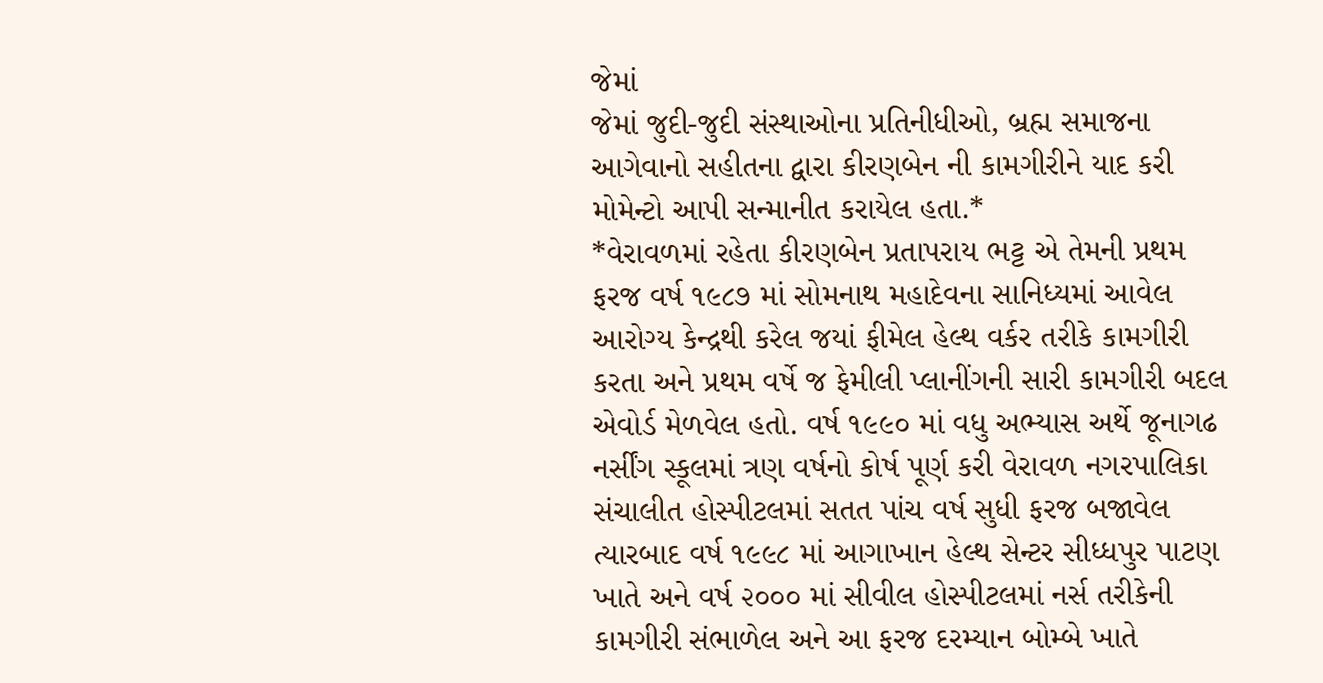જેમાં
જેમાં જુદી-જુદી સંસ્થાઓના પ્રતિનીધીઓ, બ્રહ્મ સમાજના આગેવાનો સહીતના દ્વારા કીરણબેન ની કામગીરીને યાદ કરી મોમેન્ટો આપી સન્માનીત કરાયેલ હતા.*
*વેરાવળમાં રહેતા કીરણબેન પ્રતાપરાય ભટ્ટ એ તેમની પ્રથમ ફરજ વર્ષ ૧૯૮૭ માં સોમનાથ મહાદેવના સાનિધ્યમાં આવેલ આરોગ્ય કેન્દ્રથી કરેલ જયાં ફીમેલ હેલ્થ વર્કર તરીકે કામગીરી કરતા અને પ્રથમ વર્ષે જ ફેમીલી પ્લાનીંગની સારી કામગીરી બદલ એવોર્ડ મેળવેલ હતો. વર્ષ ૧૯૯૦ માં વધુ અભ્યાસ અર્થે જૂનાગઢ નર્સીંગ સ્કૂલમાં ત્રણ વર્ષનો કોર્ષ પૂર્ણ કરી વેરાવળ નગરપાલિકા સંચાલીત હોસ્પીટલમાં સતત પાંચ વર્ષ સુધી ફરજ બજાવેલ ત્યારબાદ વર્ષ ૧૯૯૮ માં આગાખાન હેલ્થ સેન્ટર સીધ્ધપુર પાટણ ખાતે અને વર્ષ ૨૦૦૦ માં સીવીલ હોસ્પીટલમાં નર્સ તરીકેની કામગીરી સંભાળેલ અને આ ફરજ દરમ્યાન બોમ્બે ખાતે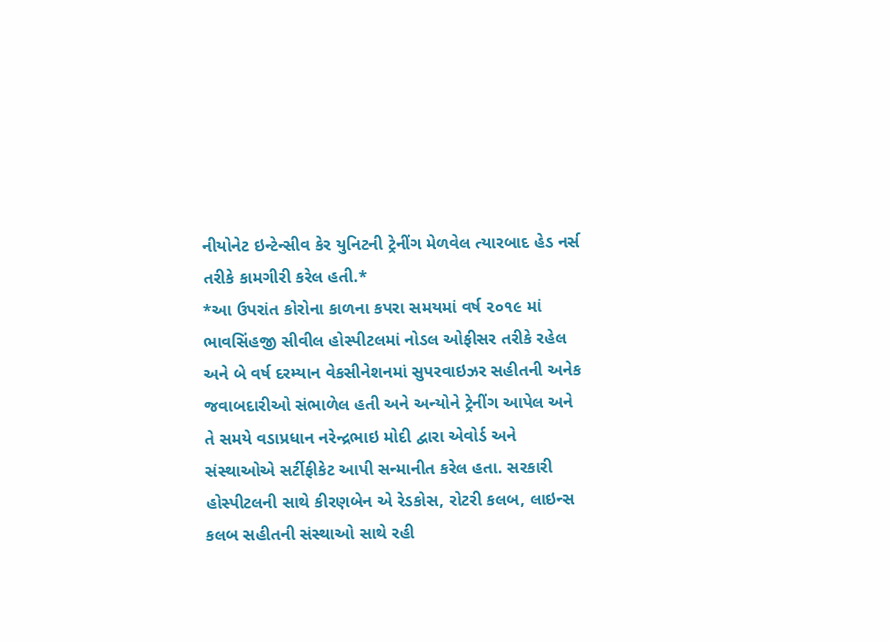નીયોનેટ ઇન્ટેન્સીવ કેર યુનિટની ટ્રેનીંગ મેળવેલ ત્યારબાદ હેડ નર્સ તરીકે કામગીરી કરેલ હતી.*
*આ ઉપરાંત કોરોના કાળના કપરા સમયમાં વર્ષ ૨૦૧૯ માં ભાવસિંહજી સીવીલ હોસ્પીટલમાં નોડલ ઓફીસર તરીકે રહેલ અને બે વર્ષ દરમ્યાન વેકસીનેશનમાં સુપરવાઇઝર સહીતની અનેક જવાબદારીઓ સંભાળેલ હતી અને અન્યોને ટ્રેનીંગ આપેલ અને તે સમયે વડાપ્રધાન નરેન્દ્રભાઇ મોદી દ્વારા એવોર્ડ અને સંસ્થાઓએ સર્ટીફીકેટ આપી સન્માનીત કરેલ હતા. સરકારી હોસ્પીટલની સાથે કીરણબેન એ રેડકોસ, રોટરી કલબ, લાઇન્સ કલબ સહીતની સંસ્થાઓ સાથે રહી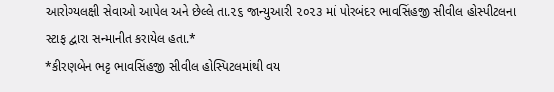આરોગ્યલક્ષી સેવાઓ આપેલ અને છેલ્લે તા.૨૬ જાન્યુઆરી ૨૦૨૩ માં પોરબંદર ભાવસિંહજી સીવીલ હોસ્પીટલના સ્ટાફ દ્વારા સન્માનીત કરાયેલ હતા.*
*કીરણબેન ભટ્ટ ભાવસિંહજી સીવીલ હોસ્પિટલમાંથી વય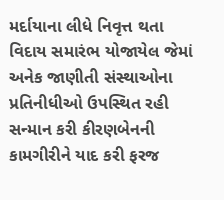મર્દાયાના લીધે નિવૃત્ત થતા વિદાય સમારંભ યોજાયેલ જેમાં અનેક જાણીતી સંસ્થાઓના પ્રતિનીધીઓ ઉપસ્થિત રહી સન્માન કરી કીરણબેનની કામગીરીને યાદ કરી ફરજ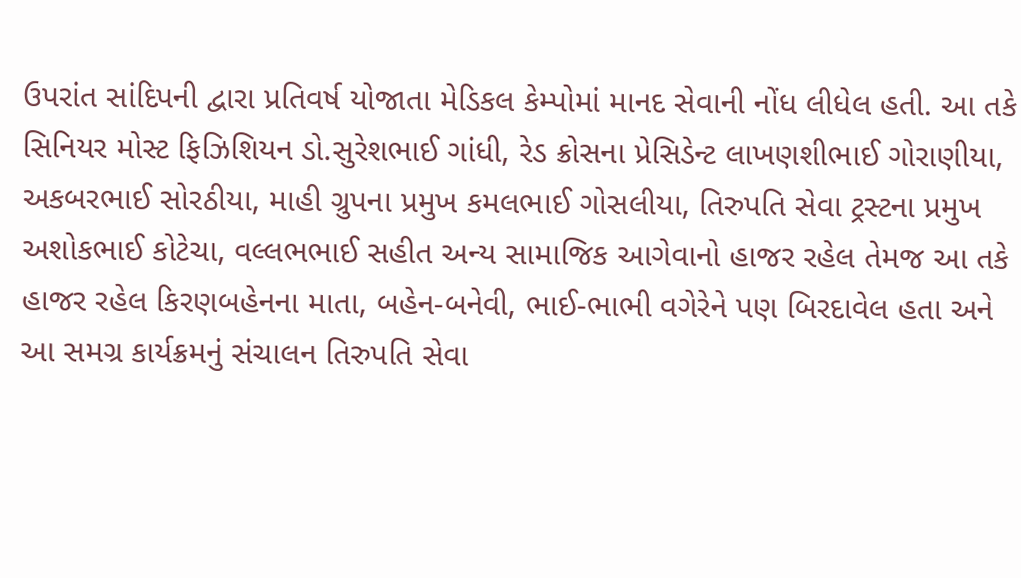ઉપરાંત સાંદિપની દ્વારા પ્રતિવર્ષ યોજાતા મેડિકલ કેમ્પોમાં માનદ સેવાની નોંધ લીધેલ હતી. આ તકે સિનિયર મોસ્ટ ફિઝિશિયન ડો.સુરેશભાઈ ગાંધી, રેડ ક્રોસના પ્રેસિડેન્ટ લાખણશીભાઈ ગોરાણીયા, અકબરભાઈ સોરઠીયા, માહી ગ્રુપના પ્રમુખ કમલભાઈ ગોસલીયા, તિરુપતિ સેવા ટ્રસ્ટના પ્રમુખ અશોકભાઈ કોટેચા, વલ્લભભાઈ સહીત અન્ય સામાજિક આગેવાનો હાજર રહેલ તેમજ આ તકે હાજર રહેલ કિરણબહેનના માતા, બહેન-બનેવી, ભાઈ-ભાભી વગેરેને પણ બિરદાવેલ હતા અને આ સમગ્ર કાર્યક્રમનું સંચાલન તિરુપતિ સેવા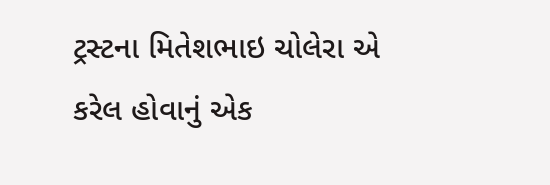ટ્રસ્ટના મિતેશભાઇ ચોલેરા એ કરેલ હોવાનું એક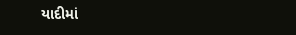યાદીમાં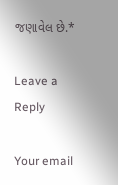જણાવેલ છે.*

Leave a Reply

Your email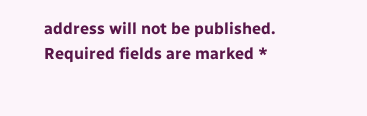address will not be published. Required fields are marked *